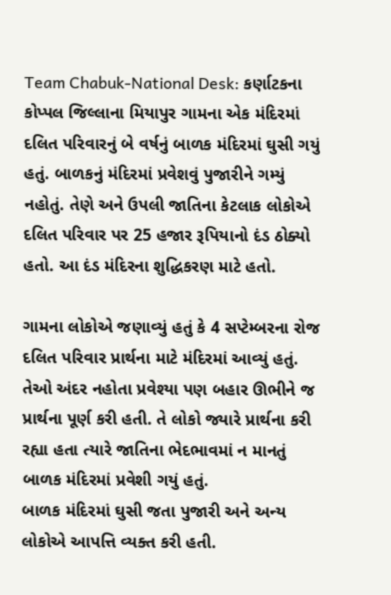Team Chabuk-National Desk: કર્ણાટકના કોપ્પલ જિલ્લાના મિયાપુર ગામના એક મંદિરમાં દલિત પરિવારનું બે વર્ષનું બાળક મંદિરમાં ઘુસી ગયું હતું. બાળકનું મંદિરમાં પ્રવેશવું પુજારીને ગમ્યું નહોતું. તેણે અને ઉપલી જાતિના કેટલાક લોકોએ દલિત પરિવાર પર 25 હજાર રૂપિયાનો દંડ ઠોક્યો હતો. આ દંડ મંદિરના શુદ્ધિકરણ માટે હતો.

ગામના લોકોએ જણાવ્યું હતું કે 4 સપ્ટેમ્બરના રોજ દલિત પરિવાર પ્રાર્થના માટે મંદિરમાં આવ્યું હતું. તેઓ અંદર નહોતા પ્રવેશ્યા પણ બહાર ઊભીને જ પ્રાર્થના પૂર્ણ કરી હતી. તે લોકો જ્યારે પ્રાર્થના કરી રહ્યા હતા ત્યારે જાતિના ભેદભાવમાં ન માનતું બાળક મંદિરમાં પ્રવેશી ગયું હતું.
બાળક મંદિરમાં ઘુસી જતા પુજારી અને અન્ય લોકોએ આપત્તિ વ્યક્ત કરી હતી.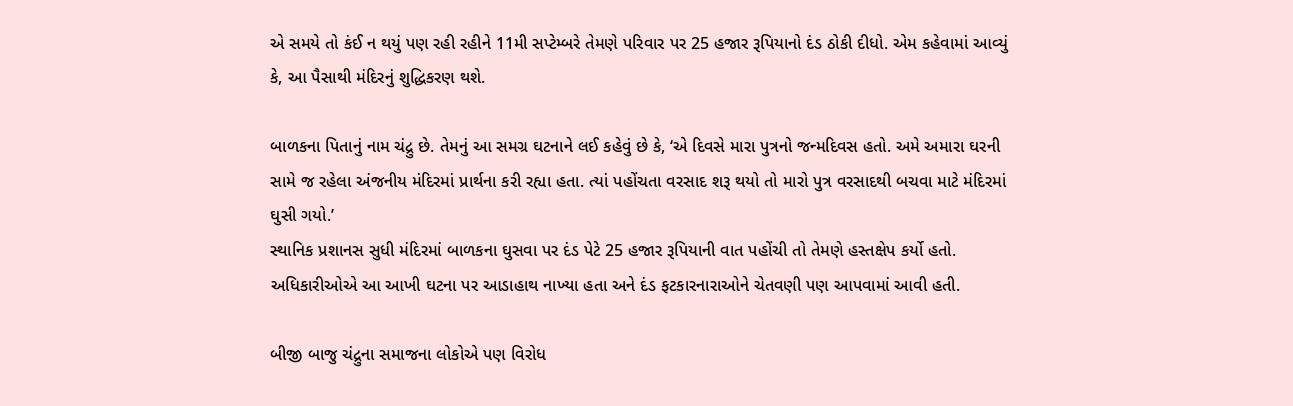એ સમયે તો કંઈ ન થયું પણ રહી રહીને 11મી સપ્ટેમ્બરે તેમણે પરિવાર પર 25 હજાર રૂપિયાનો દંડ ઠોકી દીધો. એમ કહેવામાં આવ્યું કે, આ પૈસાથી મંદિરનું શુદ્ધિકરણ થશે.

બાળકના પિતાનું નામ ચંદ્રુ છે. તેમનું આ સમગ્ર ઘટનાને લઈ કહેવું છે કે, ‘એ દિવસે મારા પુત્રનો જન્મદિવસ હતો. અમે અમારા ઘરની સામે જ રહેલા અંજનીય મંદિરમાં પ્રાર્થના કરી રહ્યા હતા. ત્યાં પહોંચતા વરસાદ શરૂ થયો તો મારો પુત્ર વરસાદથી બચવા માટે મંદિરમાં ઘુસી ગયો.’
સ્થાનિક પ્રશાનસ સુધી મંદિરમાં બાળકના ઘુસવા પર દંડ પેટે 25 હજાર રૂપિયાની વાત પહોંચી તો તેમણે હસ્તક્ષેપ કર્યો હતો. અધિકારીઓએ આ આખી ઘટના પર આડાહાથ નાખ્યા હતા અને દંડ ફટકારનારાઓને ચેતવણી પણ આપવામાં આવી હતી.

બીજી બાજુ ચંદ્રુના સમાજના લોકોએ પણ વિરોધ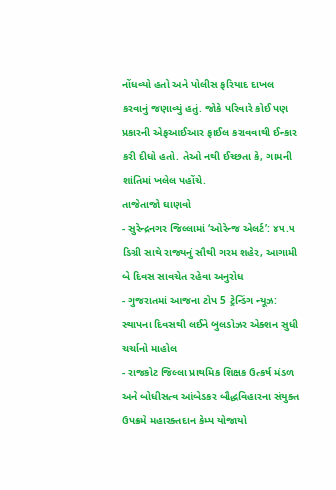નોંધવ્યો હતો અને પોલીસ ફરિયાદ દાખલ કરવાનું જણાવ્યું હતું. જોકે પરિવારે કોઈ પણ પ્રકારની એફઆઈઆર ફાઈલ કરાવવાથી ઈન્કાર કરી દીધો હતો. તેઓ નથી ઈચ્છતા કે, ગામની શાંતિમાં ખલેલ પહોંચે.
તાજેતાજો ઘાણવો
- સુરેન્દ્રનગર જિલ્લામાં ‘ઓરેન્જ એલર્ટ’: ૪૫.૫ ડિગ્રી સાથે રાજ્યનું સૌથી ગરમ શહેર, આગામી બે દિવસ સાવચેત રહેવા અનુરોધ
- ગુજરાતમાં આજના ટોપ 5 ટ્રેન્ડિંગ ન્યૂઝ: સ્થાપના દિવસથી લઈને બુલડોઝર એક્શન સુધી ચર્ચાનો માહોલ
- રાજકોટ જિલ્લા પ્રાથમિક શિક્ષક ઉત્કર્ષ મંડળ અને બોધીસત્વ આંબેડકર બૌદ્ધવિહારના સંયુક્ત ઉપક્રમે મહારક્તદાન કેમ્પ યોજાયો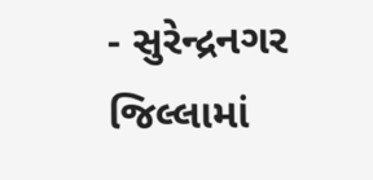- સુરેન્દ્રનગર જિલ્લામાં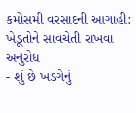કમોસમી વરસાદની આગાહી: ખેડૂતોને સાવચેતી રાખવા અનુરોધ
- શું છે ખડગેનું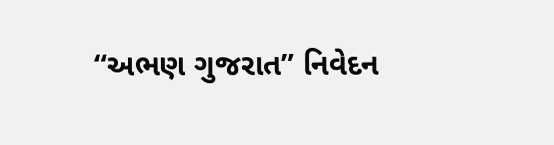“અભણ ગુજરાત” નિવેદન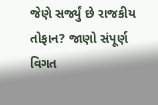જેણે સર્જ્યું છે રાજકીય તોફાન? જાણો સંપૂર્ણ વિગત